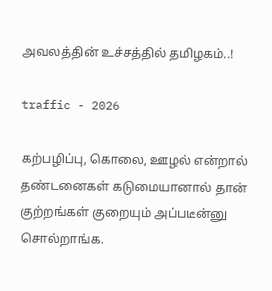அவலத்தின் உச்சத்தில் தமிழகம்..!

traffic - 2026

கற்பழிப்பு, கொலை, ஊழல் என்றால் தண்டனைகள் கடுமையானால் தான் குற்றங்கள் குறையும் அப்படீன்னு சொல்றாங்க.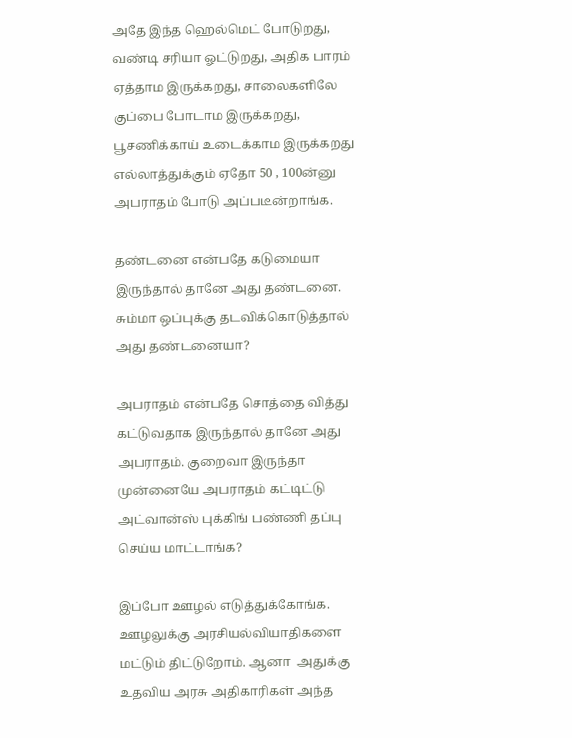அதே இந்த ஹெல்மெட் போடுறது, வண்டி சரியா ஓட்டுறது, அதிக பாரம் ஏத்தாம இருக்கறது, சாலைகளிலே குப்பை போடாம இருக்கறது, பூசணிக்காய் உடைக்காம இருக்கறது எல்லாத்துக்கும் ஏதோ 50 , 100ன்னு அபராதம் போடு அப்படீன்றாங்க.

தண்டனை என்பதே கடுமையா இருந்தால் தானே அது தண்டனை. சும்மா ஒப்புக்கு தடவிக்கொடுத்தால் அது தண்டனையா?

அபராதம் என்பதே சொத்தை வித்து கட்டுவதாக இருந்தால் தானே அது அபராதம். குறைவா இருந்தா முன்னையே அபராதம் கட்டிட்டு அட்வான்ஸ் புக்கிங் பண்ணி தப்பு செய்ய மாட்டாங்க?

இப்போ ஊழல் எடுத்துக்கோங்க. ஊழலுக்கு அரசியல்வியாதிகளை மட்டும் திட்டுறோம். ஆனா  அதுக்கு உதவிய அரசு அதிகாரிகள் அந்த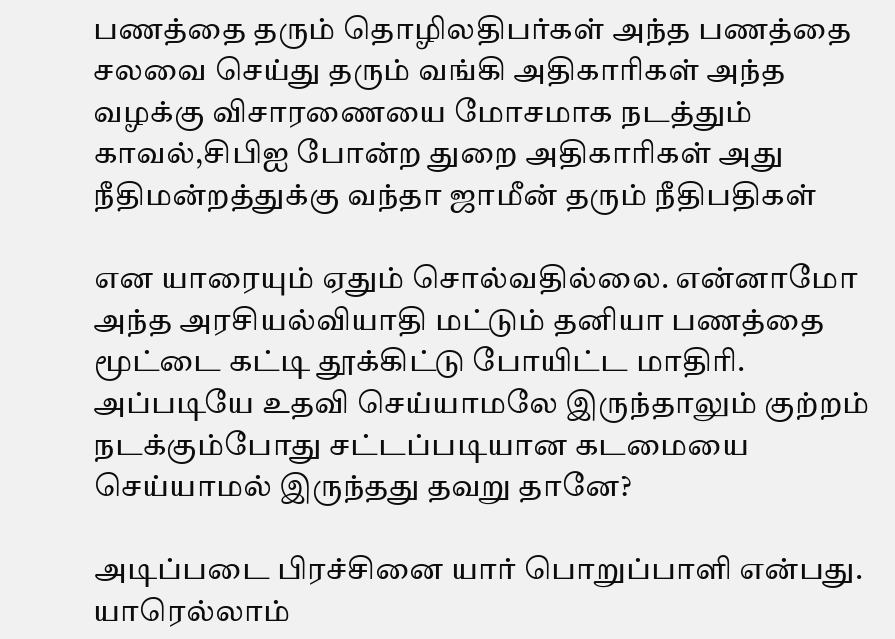பணத்தை தரும் தொழிலதிபர்கள் அந்த பணத்தை சலவை செய்து தரும் வங்கி அதிகாரிகள் அந்த வழக்கு விசாரணையை மோசமாக நடத்தும் காவல்,சிபிஐ போன்ற துறை அதிகாரிகள் அது நீதிமன்றத்துக்கு வந்தா ஜாமீன் தரும் நீதிபதிகள்

என யாரையும் ஏதும் சொல்வதில்லை. என்னாமோ அந்த அரசியல்வியாதி மட்டும் தனியா பணத்தை மூட்டை கட்டி தூக்கிட்டு போயிட்ட மாதிரி. அப்படியே உதவி செய்யாமலே இருந்தாலும் குற்றம் நடக்கும்போது சட்டப்படியான கடமையை செய்யாமல் இருந்தது தவறு தானே?

அடிப்படை பிரச்சினை யார் பொறுப்பாளி என்பது. யாரெல்லாம்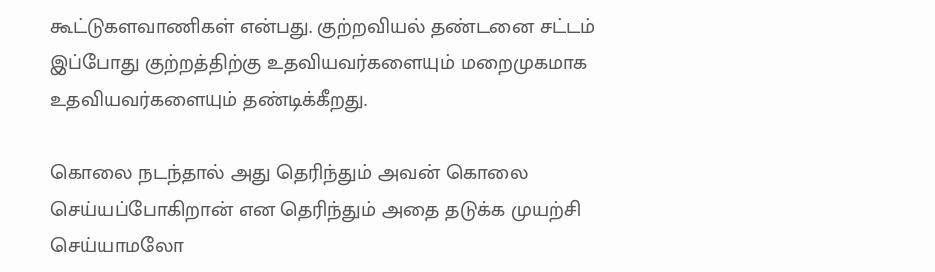கூட்டுகளவாணிகள் என்பது. குற்றவியல் தண்டனை சட்டம் இப்போது குற்றத்திற்கு உதவியவர்களையும் மறைமுகமாக உதவியவர்களையும் தண்டிக்கீறது.

கொலை நடந்தால் அது தெரிந்தும் அவன் கொலை செய்யப்போகிறான் என தெரிந்தும் அதை தடுக்க முயற்சி செய்யாமலோ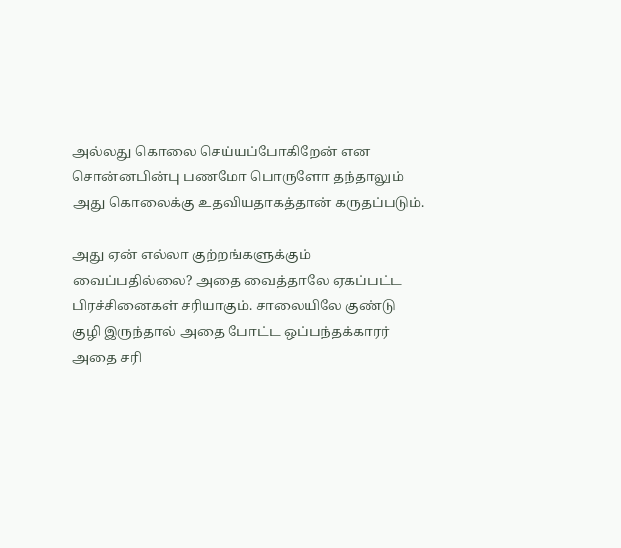அல்லது கொலை செய்யப்போகிறேன் என சொன்னபின்பு பணமோ பொருளோ தந்தாலும் அது கொலைக்கு உதவியதாகத்தான் கருதப்படும்.

அது ஏன் எல்லா குற்றங்களுக்கும் வைப்பதில்லை? அதை வைத்தாலே ஏகப்பட்ட பிரச்சினைகள் சரியாகும். சாலையிலே குண்டு குழி இருந்தால் அதை போட்ட ஒப்பந்தக்காரர் அதை சரி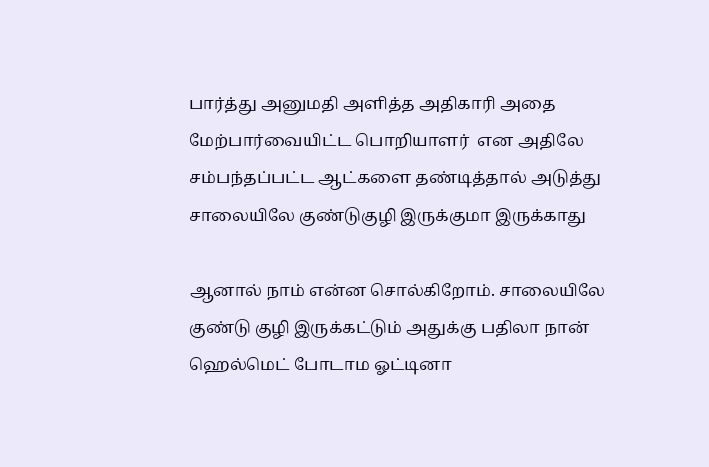பார்த்து அனுமதி அளித்த அதிகாரி அதை மேற்பார்வையிட்ட பொறியாளர்  என அதிலே சம்பந்தப்பட்ட ஆட்களை தண்டித்தால் அடுத்து சாலையிலே குண்டுகுழி இருக்குமா இருக்காது

ஆனால் நாம் என்ன சொல்கிறோம். சாலையிலே குண்டு குழி இருக்கட்டும் அதுக்கு பதிலா நான் ஹெல்மெட் போடாம ஓட்டினா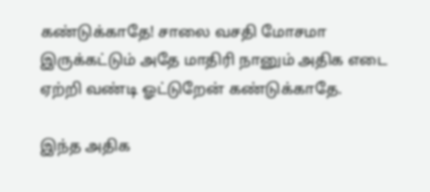கண்டுக்காதே! சாலை வசதி மோசமா இருக்கட்டும் அதே மாதிரி நானும் அதிக எடை ஏற்றி வண்டி ஓட்டுறேன் கண்டுக்காதே.

இந்த அதிக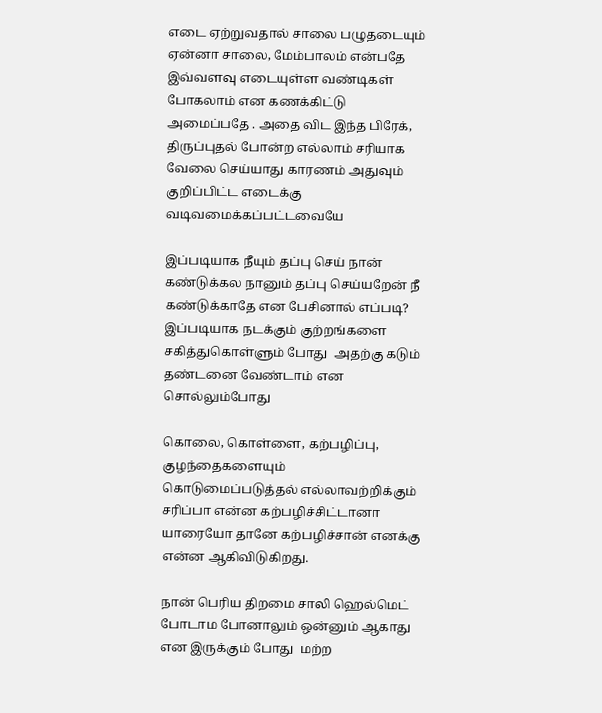எடை ஏற்றுவதால் சாலை பழுதடையும் ஏன்னா சாலை, மேம்பாலம் என்பதே இவ்வளவு எடையுள்ள வண்டிகள் போகலாம் என கணக்கிட்டு அமைப்பதே . அதை விட இந்த பிரேக், திருப்புதல் போன்ற எல்லாம் சரியாக வேலை செய்யாது காரணம் அதுவும் குறிப்பிட்ட எடைக்கு வடிவமைக்கப்பட்டவையே

இப்படியாக நீயும் தப்பு செய் நான் கண்டுக்கல நானும் தப்பு செய்யறேன் நீ கண்டுக்காதே என பேசினால் எப்படி? இப்படியாக நடக்கும் குற்றங்களை சகித்துகொள்ளும் போது  அதற்கு கடும் தண்டனை வேண்டாம் என சொல்லும்போது

கொலை, கொள்ளை, கற்பழிப்பு, குழந்தைகளையும் கொடுமைப்படுத்தல் எல்லாவற்றிக்கும் சரிப்பா என்ன கற்பழிச்சிட்டானா யாரையோ தானே கற்பழிச்சான் எனக்கு என்ன ஆகிவிடுகிறது.

நான் பெரிய திறமை சாலி ஹெல்மெட் போடாம போனாலும் ஒன்னும் ஆகாது என இருக்கும் போது  மற்ற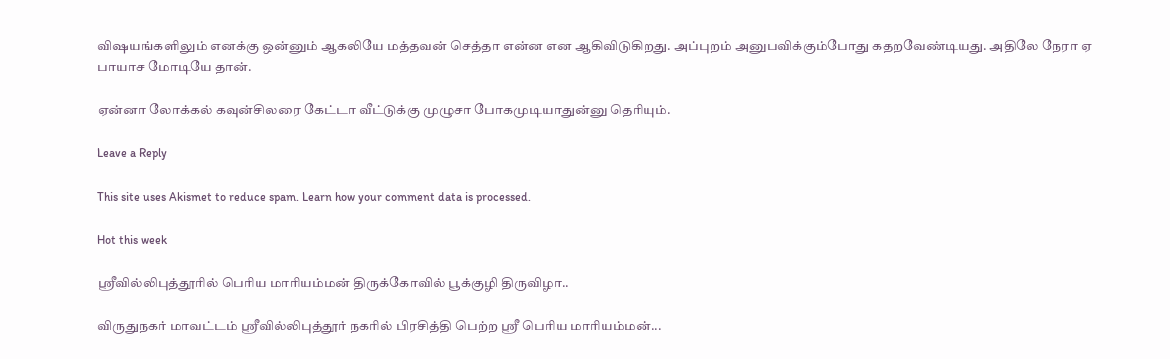விஷயங்களிலும் எனக்கு ஒன்னும் ஆகலியே மத்தவன் செத்தா என்ன என ஆகிவிடுகிறது. அப்புறம் அனுபவிக்கும்போது கதறவேண்டியது. அதிலே நேரா ஏ பாயாச மோடியே தான்.

ஏன்னா லோக்கல் கவுன்சிலரை கேட்டா வீட்டுக்கு முழுசா போகமுடியாதுன்னு தெரியும்.

Leave a Reply

This site uses Akismet to reduce spam. Learn how your comment data is processed.

Hot this week

ஸ்ரீவில்லிபுத்தூரில் பெரிய மாரியம்மன் திருக்கோவில் பூக்குழி திருவிழா..

விருதுநகர் மாவட்டம் ஸ்ரீவில்லிபுத்தூர் நகரில் பிரசித்தி பெற்ற ஸ்ரீ பெரிய மாரியம்மன்...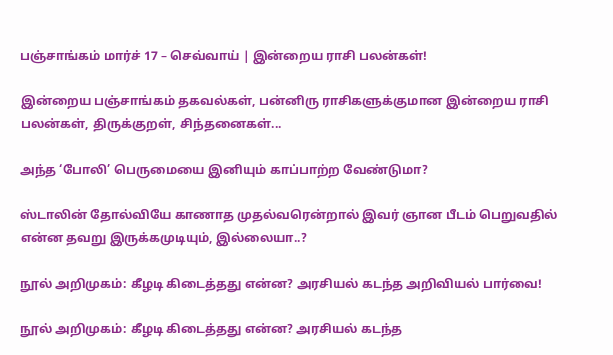பஞ்சாங்கம் மார்ச் 17 – செவ்வாய் | இன்றைய ராசி பலன்கள்!

இன்றைய பஞ்சாங்கம் தகவல்கள், பன்னிரு ராசிகளுக்குமான இன்றைய ராசி பலன்கள், திருக்குறள், சிந்தனைகள்...

அந்த ‘போலி’ பெருமையை இனியும் காப்பாற்ற வேண்டுமா?

ஸ்டாலின் தோல்வியே காணாத முதல்வரென்றால் இவர் ஞான பீடம் பெறுவதில் என்ன தவறு இருக்கமுடியும், இல்லையா..?

நூல் அறிமுகம்: கீழடி கிடைத்தது என்ன? அரசியல் கடந்த அறிவியல் பார்வை!

நூல் அறிமுகம்: கீழடி கிடைத்தது என்ன? அரசியல் கடந்த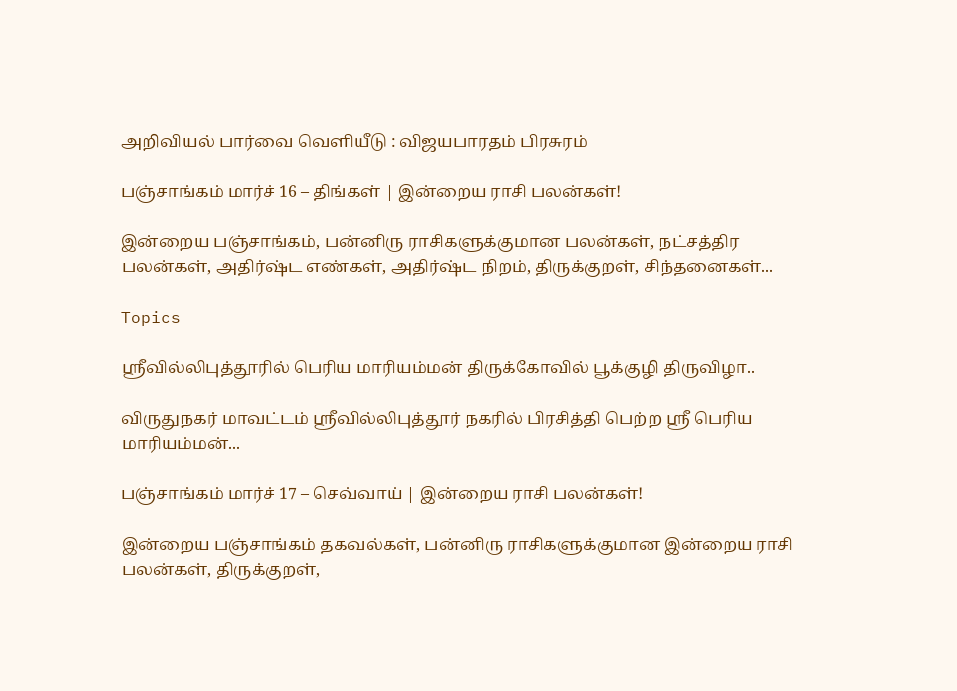அறிவியல் பார்வை வெளியீடு : விஜயபாரதம் பிரசுரம்

பஞ்சாங்கம் மார்ச் 16 – திங்கள் | இன்றைய ராசி பலன்கள்!

இன்றைய பஞ்சாங்கம், பன்னிரு ராசிகளுக்குமான பலன்கள், நட்சத்திர பலன்கள், அதிர்ஷ்ட எண்கள், அதிர்ஷ்ட நிறம், திருக்குறள், சிந்தனைகள்...

Topics

ஸ்ரீவில்லிபுத்தூரில் பெரிய மாரியம்மன் திருக்கோவில் பூக்குழி திருவிழா..

விருதுநகர் மாவட்டம் ஸ்ரீவில்லிபுத்தூர் நகரில் பிரசித்தி பெற்ற ஸ்ரீ பெரிய மாரியம்மன்...

பஞ்சாங்கம் மார்ச் 17 – செவ்வாய் | இன்றைய ராசி பலன்கள்!

இன்றைய பஞ்சாங்கம் தகவல்கள், பன்னிரு ராசிகளுக்குமான இன்றைய ராசி பலன்கள், திருக்குறள்,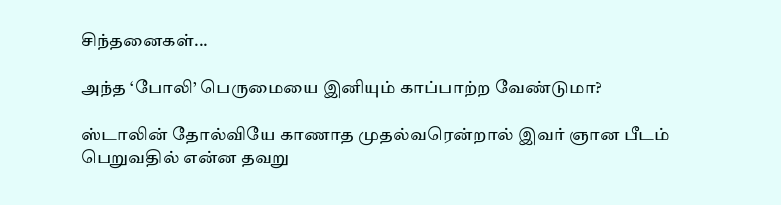சிந்தனைகள்...

அந்த ‘போலி’ பெருமையை இனியும் காப்பாற்ற வேண்டுமா?

ஸ்டாலின் தோல்வியே காணாத முதல்வரென்றால் இவர் ஞான பீடம் பெறுவதில் என்ன தவறு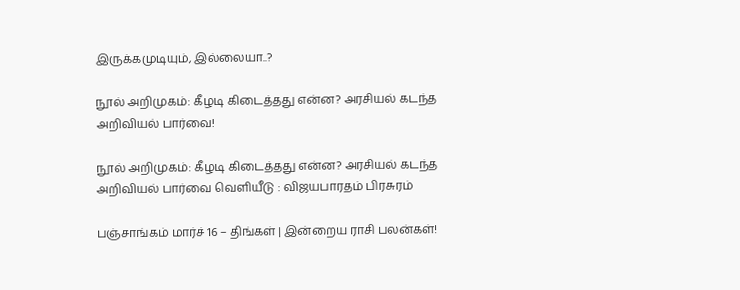இருக்கமுடியும், இல்லையா..?

நூல் அறிமுகம்: கீழடி கிடைத்தது என்ன? அரசியல் கடந்த அறிவியல் பார்வை!

நூல் அறிமுகம்: கீழடி கிடைத்தது என்ன? அரசியல் கடந்த அறிவியல் பார்வை வெளியீடு : விஜயபாரதம் பிரசுரம்

பஞ்சாங்கம் மார்ச் 16 – திங்கள் | இன்றைய ராசி பலன்கள்!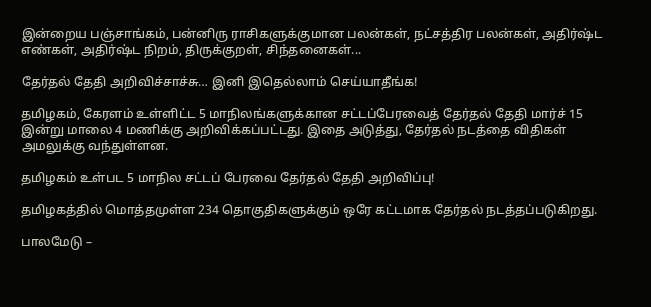இன்றைய பஞ்சாங்கம், பன்னிரு ராசிகளுக்குமான பலன்கள், நட்சத்திர பலன்கள், அதிர்ஷ்ட எண்கள், அதிர்ஷ்ட நிறம், திருக்குறள், சிந்தனைகள்...

தேர்தல் தேதி அறிவிச்சாச்சு… இனி இதெல்லாம் செய்யாதீங்க!

தமிழகம், கேரளம் உள்ளிட்ட 5 மாநிலங்களுக்கான சட்டப்பேரவைத் தேர்தல் தேதி மார்ச் 15 இன்று மாலை 4 மணிக்கு அறிவிக்கப்பட்டது. இதை அடுத்து, தேர்தல் நடத்தை விதிகள் அமலுக்கு வந்துள்ளன.

தமிழகம் உள்பட 5 மாநில சட்டப் பேரவை தேர்தல் தேதி அறிவிப்பு!

தமிழகத்தில் மொத்தமுள்ள 234 தொகுதிகளுக்கும் ஒரே கட்டமாக தேர்தல் நடத்தப்படுகிறது.

பாலமேடு –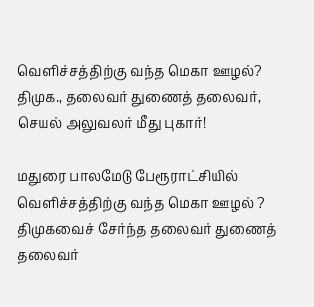வெளிச்சத்திற்கு வந்த மெகா ஊழல்? திமுக., தலைவர் துணைத் தலைவர், செயல் அலுவலர் மீது புகார்!

மதுரை பாலமேடு பேரூராட்சியில் வெளிச்சத்திற்கு வந்த மெகா ஊழல் ? திமுகவைச் சேர்ந்த தலைவர் துணைத் தலைவர்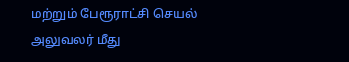மற்றும் பேரூராட்சி செயல் அலுவலர் மீது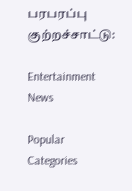பரபரப்பு குற்றச்சாட்டு:

Entertainment News

Popular Categories